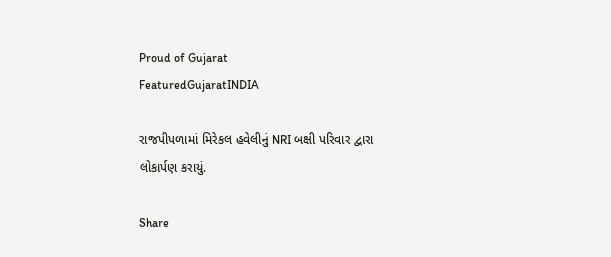Proud of Gujarat
FeaturedGujaratINDIA

રાજપીપળામાં મિરેકલ હવેલીનું NRI બક્ષી પરિવાર દ્વારા લોકાર્પણ કરાયું.

Share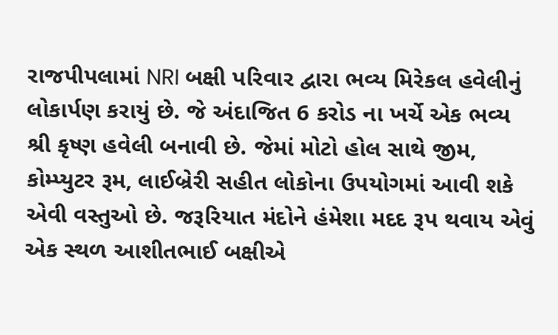રાજપીપલામાં NRI બક્ષી પરિવાર દ્વારા ભવ્ય મિરેકલ હવેલીનું લોકાર્પણ કરાયું છે. જે અંદાજિત 6 કરોડ ના ખર્ચે એક ભવ્ય શ્રી કૃષ્ણ હવેલી બનાવી છે. જેમાં મોટો હોલ સાથે જીમ, કોમ્પ્યુટર રૂમ, લાઈબ્રેરી સહીત લોકોના ઉપયોગમાં આવી શકે એવી વસ્તુઓ છે. જરૂરિયાત મંદોને હંમેશા મદદ રૂપ થવાય એવું એક સ્થળ આશીતભાઈ બક્ષીએ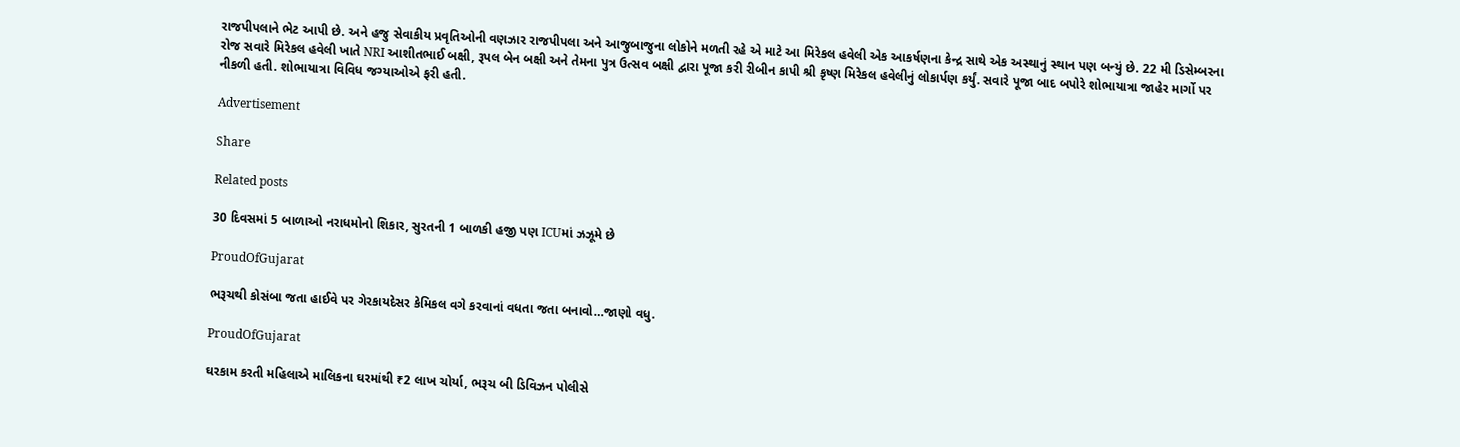રાજપીપલાને ભેટ આપી છે. અને હજુ સેવાકીય પ્રવૃતિઓની વણઝાર રાજપીપલા અને આજુબાજુના લોકોને મળતી રહે એ માટે આ મિરેકલ હવેલી એક આકર્ષણના કેન્દ્ર સાથે એક અસ્થાનું સ્થાન પણ બન્યું છે. 22 મી ડિસેમ્બરના રોજ સવારે મિરેકલ હવેલી ખાતે NRI આશીતભાઈ બક્ષી, રૂપલ બેન બક્ષી અને તેમના પુત્ર ઉત્સવ બક્ષી દ્વારા પૂજા કરી રીબીન કાપી શ્રી કૃષ્ણ મિરેકલ હવેલીનું લોકાર્પણ કર્યું. સવારે પૂજા બાદ બપોરે શોભાયાત્રા જાહેર માર્ગો પર નીકળી હતી. શોભાયાત્રા વિવિધ જગ્યાઓએ ફરી હતી.

Advertisement

Share

Related posts

30 દિવસમાં 5 બાળાઓ નરાધમોનો શિકાર, સુરતની 1 બાળકી હજી પણ ICUમાં ઝઝૂમે છે

ProudOfGujarat

ભરૂચથી કોસંબા જતા હાઈવે પર ગેરકાયદેસર કેમિકલ વગે કરવાનાં વધતા જતા બનાવો…જાણો વધુ.

ProudOfGujarat

ઘરકામ કરતી મહિલાએ માલિકના ઘરમાંથી ₹2 લાખ ચોર્યા, ભરૂચ બી ડિવિઝન પોલીસે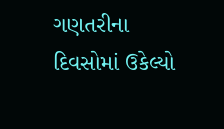ગણતરીના દિવસોમાં ઉકેલ્યો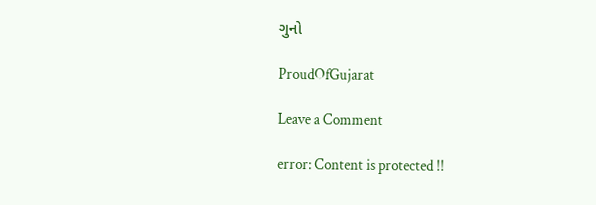ગુનો

ProudOfGujarat

Leave a Comment

error: Content is protected !!